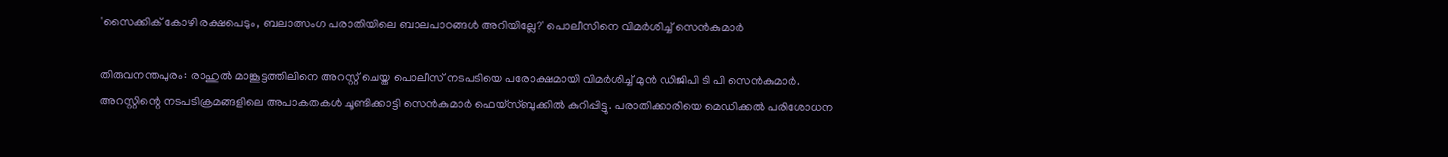'സൈക്കിക് കോഴി രക്ഷപെടും, ബലാത്സംഗ പരാതിയിലെ ബാലപാഠങ്ങൾ അറിയില്ലേ?' പൊലീസിനെ വിമർശിച്ച് സെൻകുമാർ

തിരുവനന്തപുരം: രാഹുൽ മാങ്കൂട്ടത്തിലിനെ അറസ്റ്റ് ചെയ്ത പൊലീസ് നടപടിയെ പരോക്ഷമായി വിമർശിച്ച് മുൻ ഡിജിപി ടി പി സെൻകുമാർ. അറസ്റ്റിന്റെ നടപടിക്രമങ്ങളിലെ അപാകതകൾ ചൂണ്ടിക്കാട്ടി സെൻകുമാർ ഫെയ്‌സ്ബുക്കിൽ കുറിപ്പിട്ടു. പരാതിക്കാരിയെ മെഡിക്കൽ പരിശോധന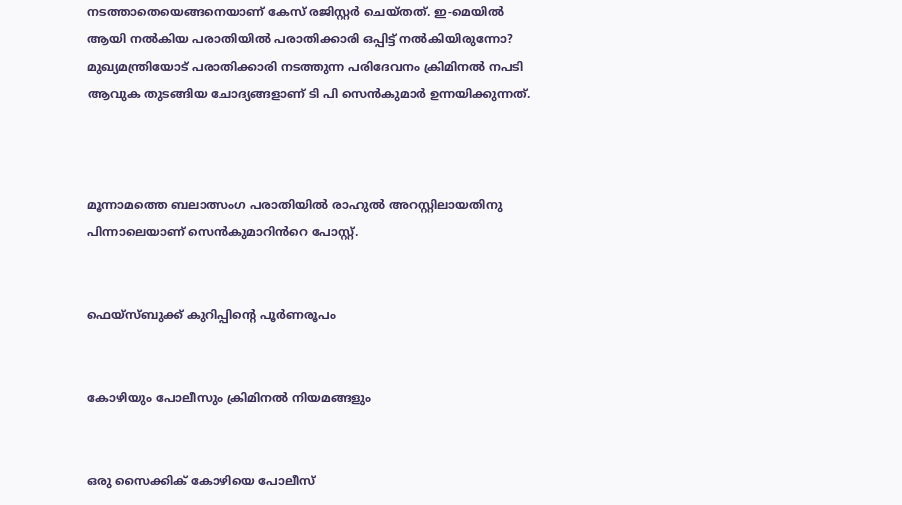നടത്താതെയെങ്ങനെയാണ് കേസ് രജിസ്റ്റർ ചെയ്തത്. ഇ-മെയിൽ ആയി നൽകിയ പരാതിയിൽ പരാതിക്കാരി ഒപ്പിട്ട് നൽകിയിരുന്നോ? മുഖ്യമന്ത്രിയോട് പരാതിക്കാരി നടത്തുന്ന പരിദേവനം ക്രിമിനൽ നപടി ആവുക തുടങ്ങിയ ചോദ്യങ്ങളാണ് ടി പി സെൻകുമാർ ഉന്നയിക്കുന്നത്.



മൂന്നാമത്തെ ബലാത്സംഗ പരാതിയിൽ രാഹുൽ അറസ്റ്റിലായതിനു പിന്നാലെയാണ് സെൻകുമാറിൻറെ പോസ്റ്റ്.


ഫെയ്‌സ്ബുക്ക് കുറിപ്പിന്റെ പൂർണരൂപം


കോഴിയും പോലീസും ക്രിമിനൽ നിയമങ്ങളും


ഒരു സൈക്കിക് കോഴിയെ പോലീസ്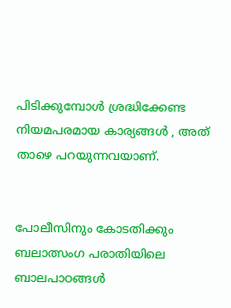പിടിക്കുമ്പോൾ ശ്രദ്ധിക്കേണ്ട നിയമപരമായ കാര്യങ്ങൾ , അത് താഴെ പറയുന്നവയാണ്.


പോലീസിനും കോടതിക്കും ബലാത്സംഗ പരാതിയിലെ ബാലപാഠങ്ങൾ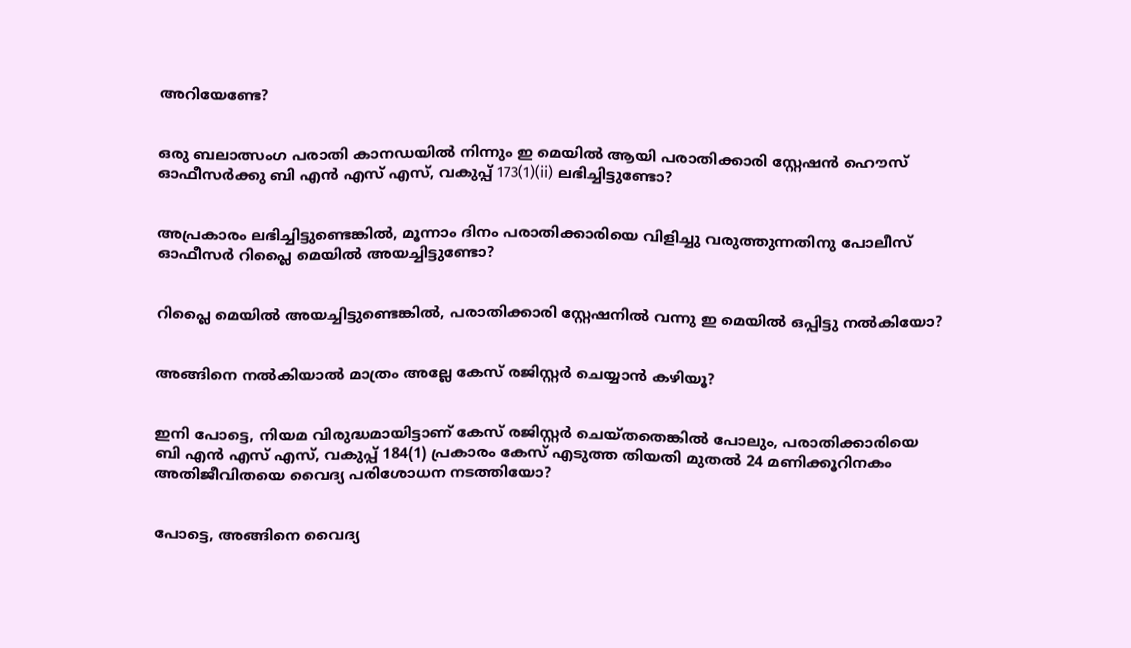അറിയേണ്ടേ?


ഒരു ബലാത്സംഗ പരാതി കാനഡയിൽ നിന്നും ഇ മെയിൽ ആയി പരാതിക്കാരി സ്റ്റേഷൻ ഹൌസ് ഓഫീസർക്കു ബി എൻ എസ് എസ്, വകുപ്പ് 173(1)(ii) ലഭിച്ചിട്ടുണ്ടോ?


അപ്രകാരം ലഭിച്ചിട്ടുണ്ടെങ്കിൽ, മൂന്നാം ദിനം പരാതിക്കാരിയെ വിളിച്ചു വരുത്തുന്നതിനു പോലീസ് ഓഫീസർ റിപ്ലൈ മെയിൽ അയച്ചിട്ടുണ്ടോ?


റിപ്ലൈ മെയിൽ അയച്ചിട്ടുണ്ടെങ്കിൽ, പരാതിക്കാരി സ്റ്റേഷനിൽ വന്നു ഇ മെയിൽ ഒപ്പിട്ടു നൽകിയോ?


അങ്ങിനെ നൽകിയാൽ മാത്രം അല്ലേ കേസ് രജിസ്റ്റർ ചെയ്യാൻ കഴിയൂ?


ഇനി പോട്ടെ, നിയമ വിരുദ്ധമായിട്ടാണ് കേസ് രജിസ്റ്റർ ചെയ്തതെങ്കിൽ പോലും, പരാതിക്കാരിയെ ബി എൻ എസ് എസ്, വകുപ്പ് 184(1) പ്രകാരം കേസ് എടുത്ത തിയതി മുതൽ 24 മണിക്കൂറിനകം അതിജീവിതയെ വൈദ്യ പരിശോധന നടത്തിയോ?


പോട്ടെ, അങ്ങിനെ വൈദ്യ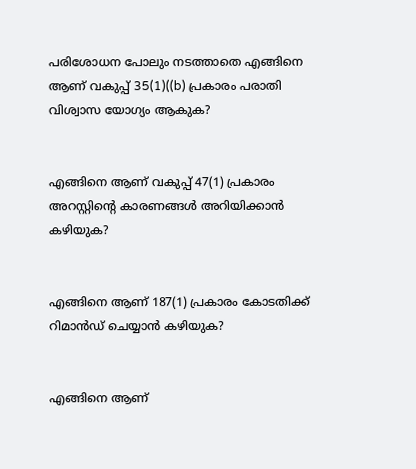പരിശോധന പോലും നടത്താതെ എങ്ങിനെ ആണ് വകുപ്പ് 35(1)((b) പ്രകാരം പരാതി വിശ്വാസ യോഗ്യം ആകുക?


എങ്ങിനെ ആണ് വകുപ്പ് 47(1) പ്രകാരം അറസ്റ്റിന്റെ കാരണങ്ങൾ അറിയിക്കാൻ കഴിയുക?


എങ്ങിനെ ആണ് 187(1) പ്രകാരം കോടതിക്ക് റിമാൻഡ് ചെയ്യാൻ കഴിയുക?


എങ്ങിനെ ആണ്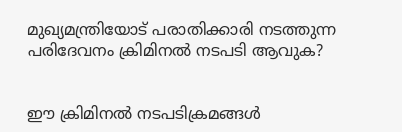മുഖ്യമന്ത്രിയോട് പരാതിക്കാരി നടത്തുന്ന പരിദേവനം ക്രിമിനൽ നടപടി ആവുക?


ഈ ക്രിമിനൽ നടപടിക്രമങ്ങൾ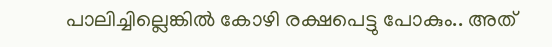പാലിച്ചില്ലെങ്കിൽ കോഴി രക്ഷപെട്ടു പോകും.. അത്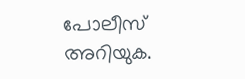പോലീസ് അറിയുക.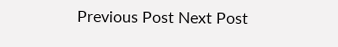Previous Post Next Post